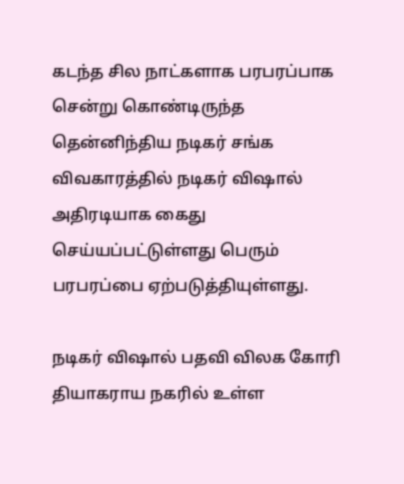கடந்த சில நாட்களாக பரபரப்பாக சென்று கொண்டிருந்த தென்னிந்திய நடிகர் சங்க விவகாரத்தில் நடிகர் விஷால் அதிரடியாக கைது செய்யப்பட்டுள்ளது பெரும் பரபரப்பை ஏற்படுத்தியுள்ளது.

நடிகர் விஷால் பதவி விலக கோரி தியாகராய நகரில் உள்ள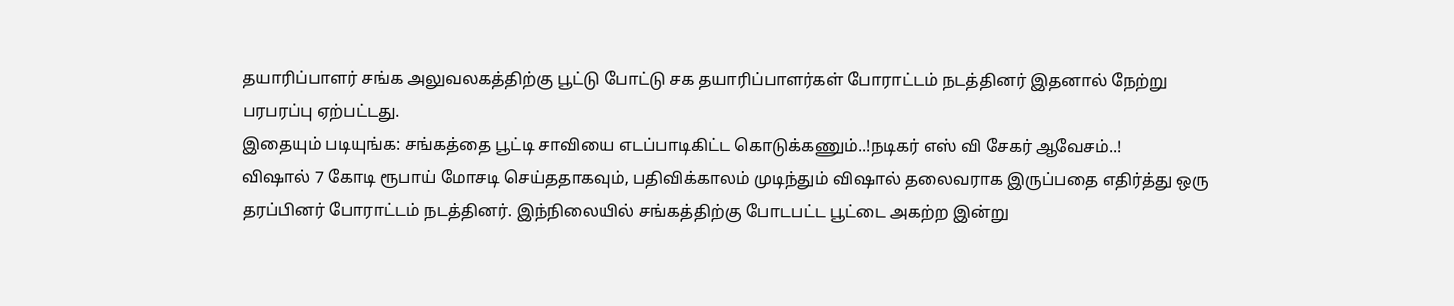தயாரிப்பாளர் சங்க அலுவலகத்திற்கு பூட்டு போட்டு சக தயாரிப்பாளர்கள் போராட்டம் நடத்தினர் இதனால் நேற்று பரபரப்பு ஏற்பட்டது.
இதையும் படியுங்க: சங்கத்தை பூட்டி சாவியை எடப்பாடிகிட்ட கொடுக்கணும்..!நடிகர் எஸ் வி சேகர் ஆவேசம்..!
விஷால் 7 கோடி ரூபாய் மோசடி செய்ததாகவும், பதிவிக்காலம் முடிந்தும் விஷால் தலைவராக இருப்பதை எதிர்த்து ஒரு தரப்பினர் போராட்டம் நடத்தினர். இந்நிலையில் சங்கத்திற்கு போடபட்ட பூட்டை அகற்ற இன்று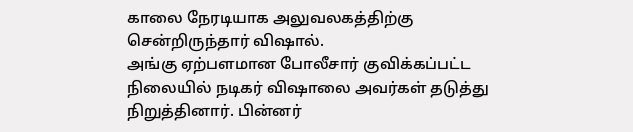காலை நேரடியாக அலுவலகத்திற்கு சென்றிருந்தார் விஷால்.
அங்கு ஏற்பளமான போலீசார் குவிக்கப்பட்ட நிலையில் நடிகர் விஷாலை அவர்கள் தடுத்து நிறுத்தினார். பின்னர்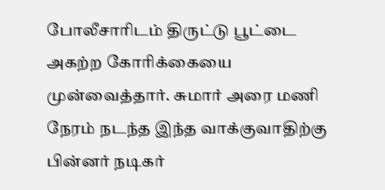போலீசாரிடம் திருட்டு பூட்டை அகற்ற கோரிக்கையை முன்வைத்தார். சுமார் அரை மணி நேரம் நடந்த இந்த வாக்குவாதிற்கு பின்னர் நடிகர்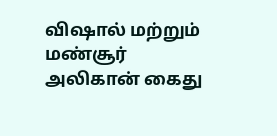விஷால் மற்றும் மண்சூர் அலிகான் கைது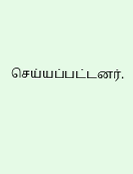செய்யப்பட்டனர்.